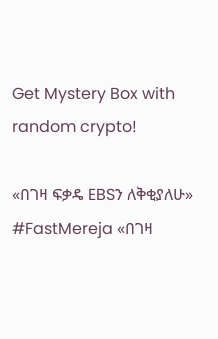Get Mystery Box with random crypto!

«በገዛ ፍቃዴ EBSን ለቅቂያለሁ» #FastMereja «በገዛ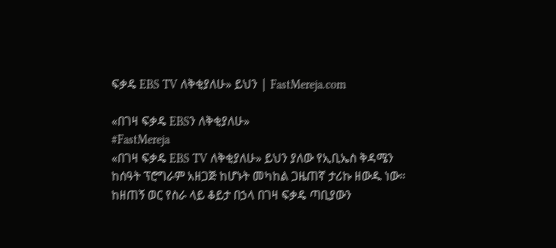ፍቃዴ EBS TV ለቅቂያለሁ» ይህን | FastMereja.com

«በገዛ ፍቃዴ EBSን ለቅቂያለሁ»
#FastMereja
«በገዛ ፍቃዴ EBS TV ለቅቂያለሁ» ይህን ያለው የኢቢኤስ ቅዳሜን ከሰዓት ፕሮግራም አዘጋጅ ከሆኑት መካከል ጋዜጠኛ ታሪኩ ዘውዱ ነው። ከዘጠኝ ወር የስራ ላይ ቆይታ በኃላ በገዛ ፍቃዴ ጣቢያውን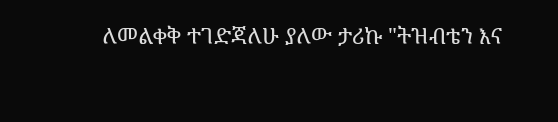ለመልቀቅ ተገድጃለሁ ያለው ታሪኩ "ትዝብቴን እና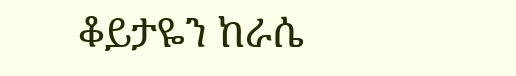ቆይታዬን ከራሴ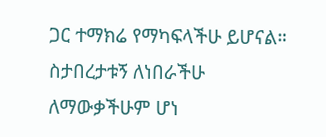ጋር ተማክሬ የማካፍላችሁ ይሆናል። ስታበረታቱኝ ለነበራችሁ ለማውቃችሁም ሆነ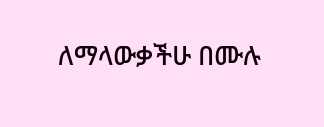ለማላውቃችሁ በሙሉ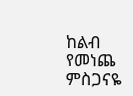ከልብ የመነጨ ምስጋናዬ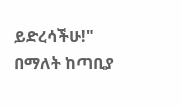ይድረሳችሁ!" በማለት ከጣቢያ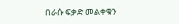በራሱ ፍቃድ መልቀቁን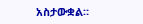አስታውቋል።